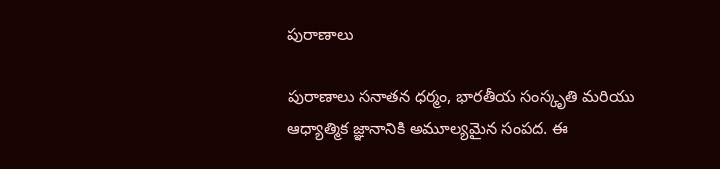పురాణాలు

పురాణాలు సనాతన ధర్మం, భారతీయ సంస్కృతి మరియు ఆధ్యాత్మిక జ్ఞానానికి అమూల్యమైన సంపద. ఈ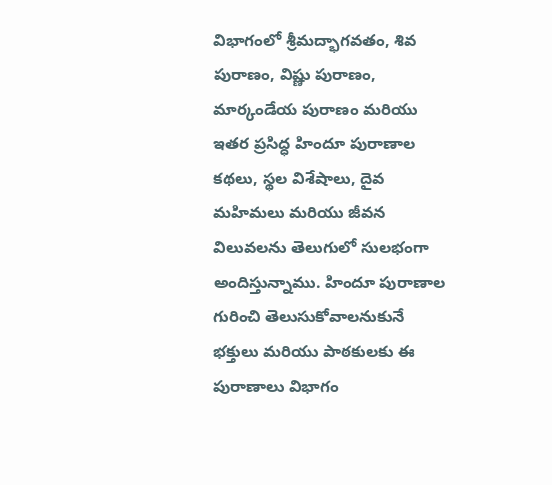విభాగంలో శ్రీమద్భాగవతం, శివ పురాణం, విష్ణు పురాణం, మార్కండేయ పురాణం మరియు ఇతర ప్రసిద్ధ హిందూ పురాణాల కథలు, స్థల విశేషాలు, దైవ మహిమలు మరియు జీవన విలువలను తెలుగులో సులభంగా అందిస్తున్నాము. హిందూ పురాణాల గురించి తెలుసుకోవాలనుకునే భక్తులు మరియు పాఠకులకు ఈ పురాణాలు విభాగం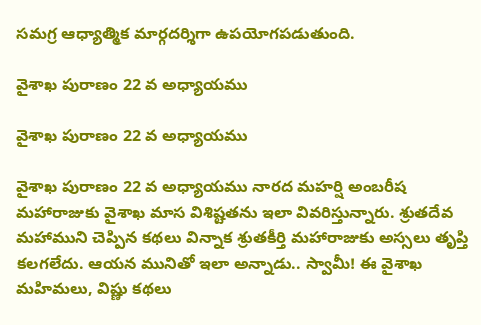సమగ్ర ఆధ్యాత్మిక మార్గదర్శిగా ఉపయోగపడుతుంది.

వైశాఖ పురాణం 22 వ అధ్యాయము

వైశాఖ పురాణం 22 వ అధ్యాయము

వైశాఖ పురాణం 22 వ అధ్యాయము నారద మహర్షి అంబరీష మహారాజుకు వైశాఖ మాస విశిష్టతను ఇలా వివరిస్తున్నారు. శ్రుతదేవ మహాముని చెప్పిన కథలు విన్నాక శ్రుతకీర్తి మహారాజుకు అస్సలు తృప్తి కలగలేదు. ఆయన మునితో ఇలా అన్నాడు.. స్వామీ! ఈ వైశాఖ మహిమలు, విష్ణు కథలు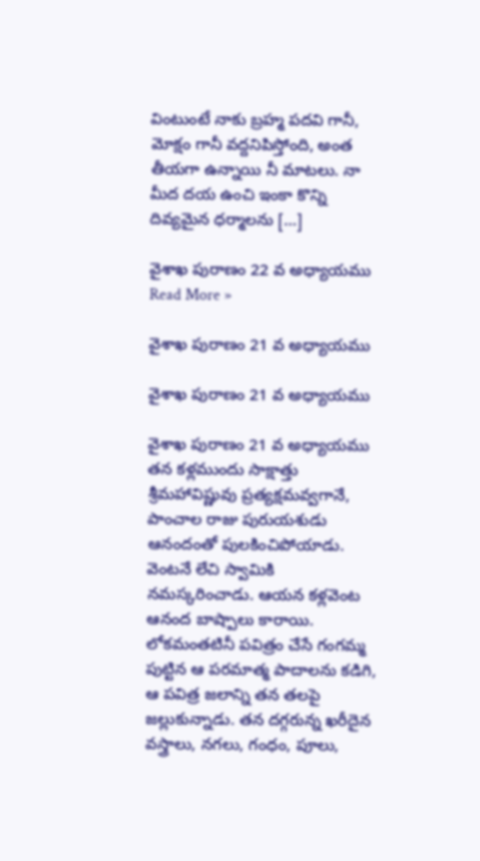వింటుంటే నాకు బ్రహ్మ పదవి గానీ, మోక్షం గానీ వద్దనిపిస్తోంది, అంత తీయగా ఉన్నాయి నీ మాటలు. నా మీద దయ ఉంచి ఇంకా కొన్ని దివ్యమైన ధర్మాలను […]

వైశాఖ పురాణం 22 వ అధ్యాయము Read More »

వైశాఖ పురాణం 21 వ అధ్యాయము

వైశాఖ పురాణం 21 వ అధ్యాయము

వైశాఖ పురాణం 21 వ అధ్యాయము తన కళ్లముందు సాక్షాత్తు శ్రీమహావిష్ణువు ప్రత్యక్షమవ్వగానే, పాంచాల రాజు పురుయశుడు ఆనందంతో పులకించిపోయాడు. వెంటనే లేచి స్వామికి నమస్కరించాడు. ఆయన కళ్లవెంట ఆనంద బాష్పాలు కారాయి. లోకమంతటినీ పవిత్రం చేసే గంగమ్మ పుట్టిన ఆ పరమాత్మ పాదాలను కడిగి, ఆ పవిత్ర జలాన్ని తన తలపై జల్లుకున్నాడు. తన దగ్గరున్న ఖరీదైన వస్త్రాలు, నగలు, గంధం, పూలు,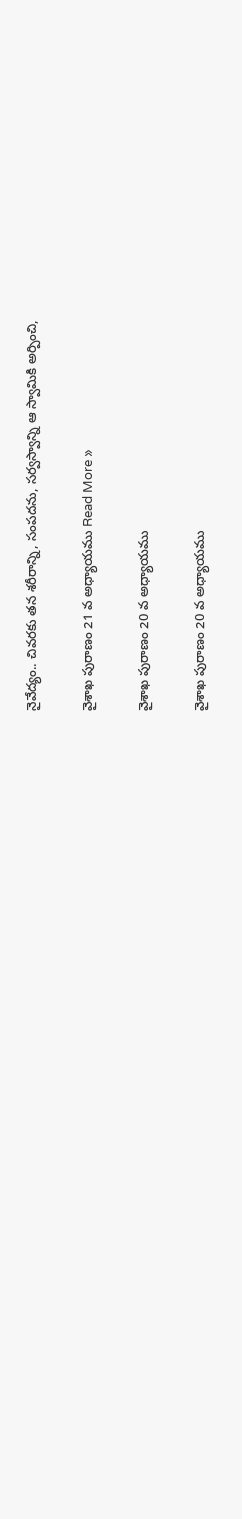నైవేద్యం.. చివరకు తన శరీరాన్ని, సంపదను, సర్వస్వాన్ని ఆ స్వామికి అర్పించి,

వైశాఖ పురాణం 21 వ అధ్యాయము Read More »

వైశాఖ పురాణం 20 వ అధ్యాయము

వైశాఖ పురాణం 20 వ అధ్యాయము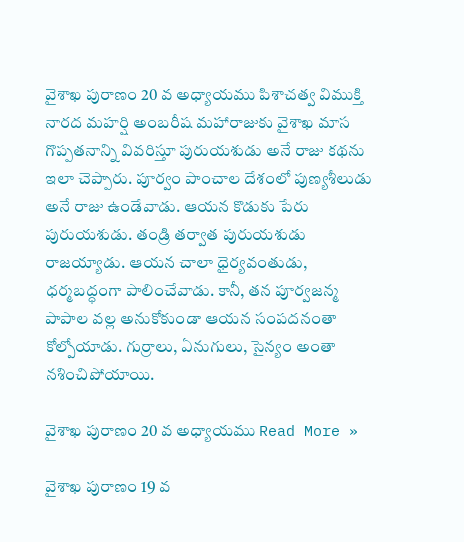వైశాఖ పురాణం 20 వ అధ్యాయము పిశాచత్వ విముక్తి నారద మహర్షి అంబరీష మహారాజుకు వైశాఖ మాస గొప్పతనాన్ని వివరిస్తూ పురుయశుడు అనే రాజు కథను ఇలా చెప్పారు. పూర్వం పాంచాల దేశంలో పుణ్యశీలుడు అనే రాజు ఉండేవాడు. ఆయన కొడుకు పేరు పురుయశుడు. తండ్రి తర్వాత పురుయశుడు రాజయ్యాడు. ఆయన చాలా ధైర్యవంతుడు, ధర్మబద్ధంగా పాలించేవాడు. కానీ, తన పూర్వజన్మ పాపాల వల్ల అనుకోకుండా ఆయన సంపదనంతా కోల్పోయాడు. గుర్రాలు, ఏనుగులు, సైన్యం అంతా నశించిపోయాయి.

వైశాఖ పురాణం 20 వ అధ్యాయము Read More »

వైశాఖ పురాణం 19 వ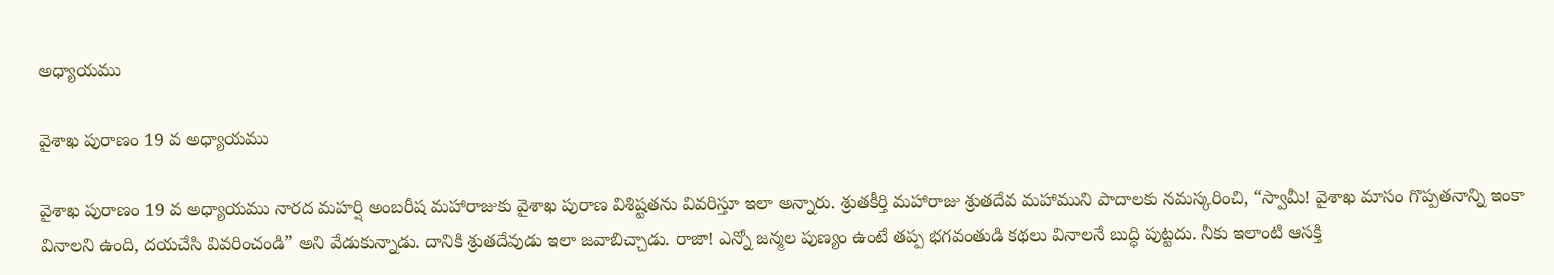అధ్యాయము

వైశాఖ పురాణం 19 వ అధ్యాయము

వైశాఖ పురాణం 19 వ అధ్యాయము నారద మహర్షి అంబరీష మహారాజుకు వైశాఖ పురాణ విశిష్టతను వివరిస్తూ ఇలా అన్నారు. శ్రుతకీర్తి మహారాజు శ్రుతదేవ మహాముని పాదాలకు నమస్కరించి, “స్వామీ! వైశాఖ మాసం గొప్పతనాన్ని ఇంకా వినాలని ఉంది, దయచేసి వివరించండి” అని వేడుకున్నాడు. దానికి శ్రుతదేవుడు ఇలా జవాబిచ్చాడు. రాజా! ఎన్నో జన్మల పుణ్యం ఉంటే తప్ప భగవంతుడి కథలు వినాలనే బుద్ధి పుట్టదు. నీకు ఇలాంటి ఆసక్తి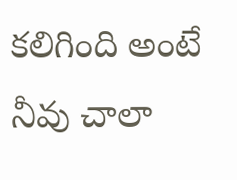కలిగింది అంటే నీవు చాలా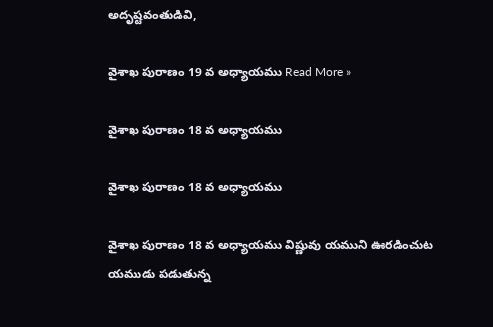అదృష్టవంతుడివి,

వైశాఖ పురాణం 19 వ అధ్యాయము Read More »

వైశాఖ పురాణం 18 వ అధ్యాయము

వైశాఖ పురాణం 18 వ అధ్యాయము

వైశాఖ పురాణం 18 వ అధ్యాయము విష్ణువు యముని ఊరడించుట యముడు పడుతున్న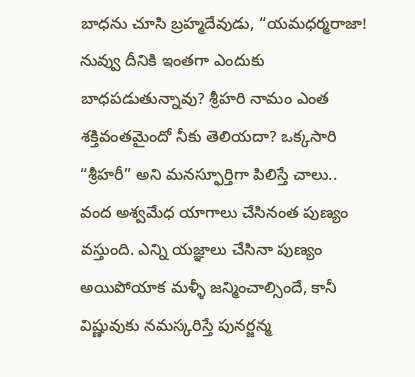బాధను చూసి బ్రహ్మదేవుడు, “యమధర్మరాజా! నువ్వు దీనికి ఇంతగా ఎందుకు బాధపడుతున్నావు? శ్రీహరి నామం ఎంత శక్తివంతమైందో నీకు తెలియదా? ఒక్కసారి “శ్రీహరీ” అని మనస్ఫూర్తిగా పిలిస్తే చాలు.. వంద అశ్వమేధ యాగాలు చేసినంత పుణ్యం వస్తుంది. ఎన్ని యజ్ఞాలు చేసినా పుణ్యం అయిపోయాక మళ్ళీ జన్మించాల్సిందే, కానీ విష్ణువుకు నమస్కరిస్తే పునర్జన్మ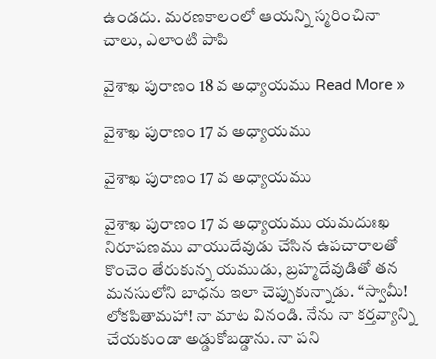ఉండదు. మరణకాలంలో ఆయన్ని స్మరించినా చాలు, ఎలాంటి పాపి

వైశాఖ పురాణం 18 వ అధ్యాయము Read More »

వైశాఖ పురాణం 17 వ అధ్యాయము

వైశాఖ పురాణం 17 వ అధ్యాయము

వైశాఖ పురాణం 17 వ అధ్యాయము యమదుఃఖ నిరూపణము వాయుదేవుడు చేసిన ఉపచారాలతో కొంచెం తేరుకున్న యముడు, బ్రహ్మదేవుడితో తన మనసులోని బాధను ఇలా చెప్పుకున్నాడు. “స్వామీ! లోకపితామహా! నా మాట వినండి. నేను నా కర్తవ్యాన్ని చేయకుండా అడ్డుకోబడ్డాను. నా పని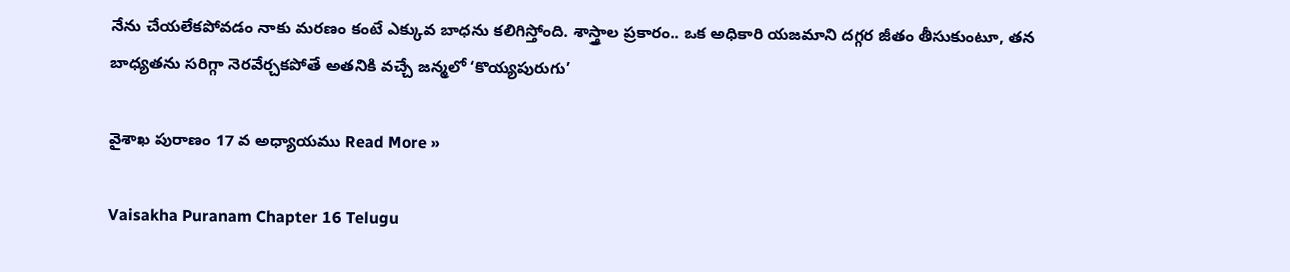నేను చేయలేకపోవడం నాకు మరణం కంటే ఎక్కువ బాధను కలిగిస్తోంది. శాస్త్రాల ప్రకారం.. ఒక అధికారి యజమాని దగ్గర జీతం తీసుకుంటూ, తన బాధ్యతను సరిగ్గా నెరవేర్చకపోతే అతనికి వచ్చే జన్మలో ‘కొయ్యపురుగు’

వైశాఖ పురాణం 17 వ అధ్యాయము Read More »

Vaisakha Puranam Chapter 16 Telugu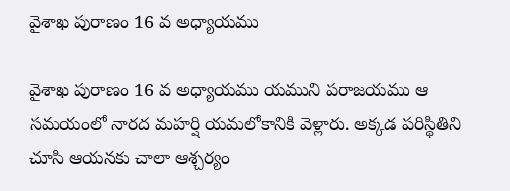వైశాఖ పురాణం 16 వ అధ్యాయము

వైశాఖ పురాణం 16 వ అధ్యాయము యముని పరాజయము ఆ సమయంలో నారద మహర్షి యమలోకానికి వెళ్లారు. అక్కడ పరిస్థితిని చూసి ఆయనకు చాలా ఆశ్చర్యం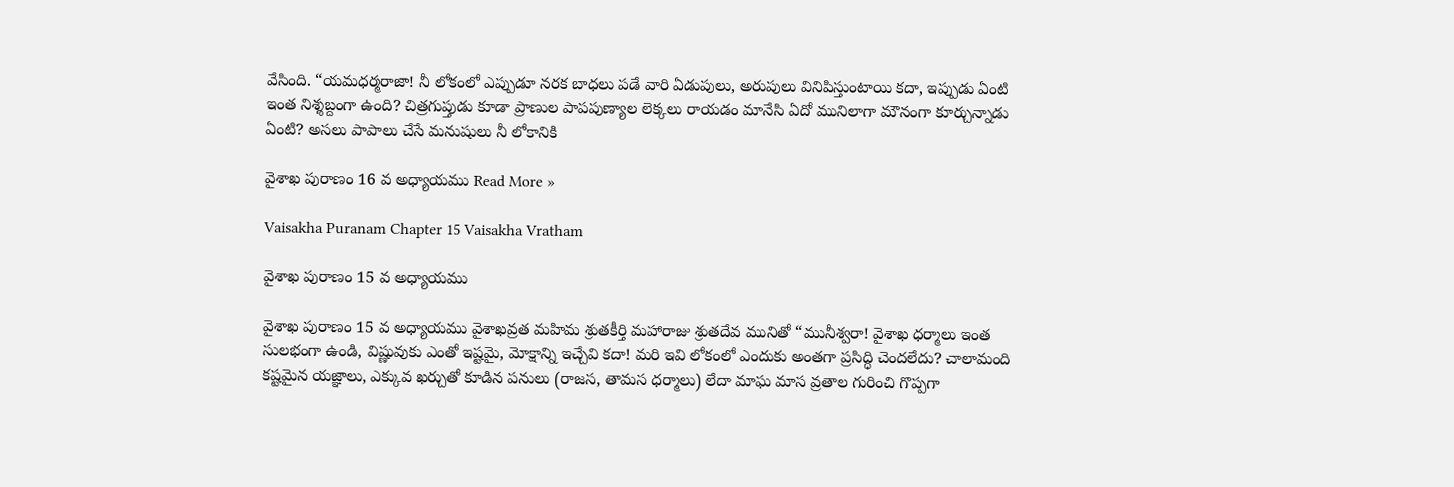వేసింది. “యమధర్మరాజా! నీ లోకంలో ఎప్పుడూ నరక బాధలు పడే వారి ఏడుపులు, అరుపులు వినిపిస్తుంటాయి కదా, ఇప్పుడు ఏంటి ఇంత నిశ్శబ్దంగా ఉంది? చిత్రగుప్తుడు కూడా ప్రాణుల పాపపుణ్యాల లెక్కలు రాయడం మానేసి ఏదో మునిలాగా మౌనంగా కూర్చున్నాడు ఏంటి? అసలు పాపాలు చేసే మనుషులు నీ లోకానికి

వైశాఖ పురాణం 16 వ అధ్యాయము Read More »

Vaisakha Puranam Chapter 15 Vaisakha Vratham

వైశాఖ పురాణం 15 వ అధ్యాయము

వైశాఖ పురాణం 15 వ అధ్యాయము వైశాఖవ్రత మహిమ శ్రుతకీర్తి మహారాజు శ్రుతదేవ మునితో “మునీశ్వరా! వైశాఖ ధర్మాలు ఇంత సులభంగా ఉండి, విష్ణువుకు ఎంతో ఇష్టమై, మోక్షాన్ని ఇచ్చేవి కదా! మరి ఇవి లోకంలో ఎందుకు అంతగా ప్రసిద్ధి చెందలేదు? చాలామంది కష్టమైన యజ్ఞాలు, ఎక్కువ ఖర్చుతో కూడిన పనులు (రాజస, తామస ధర్మాలు) లేదా మాఘ మాస వ్రతాల గురించి గొప్పగా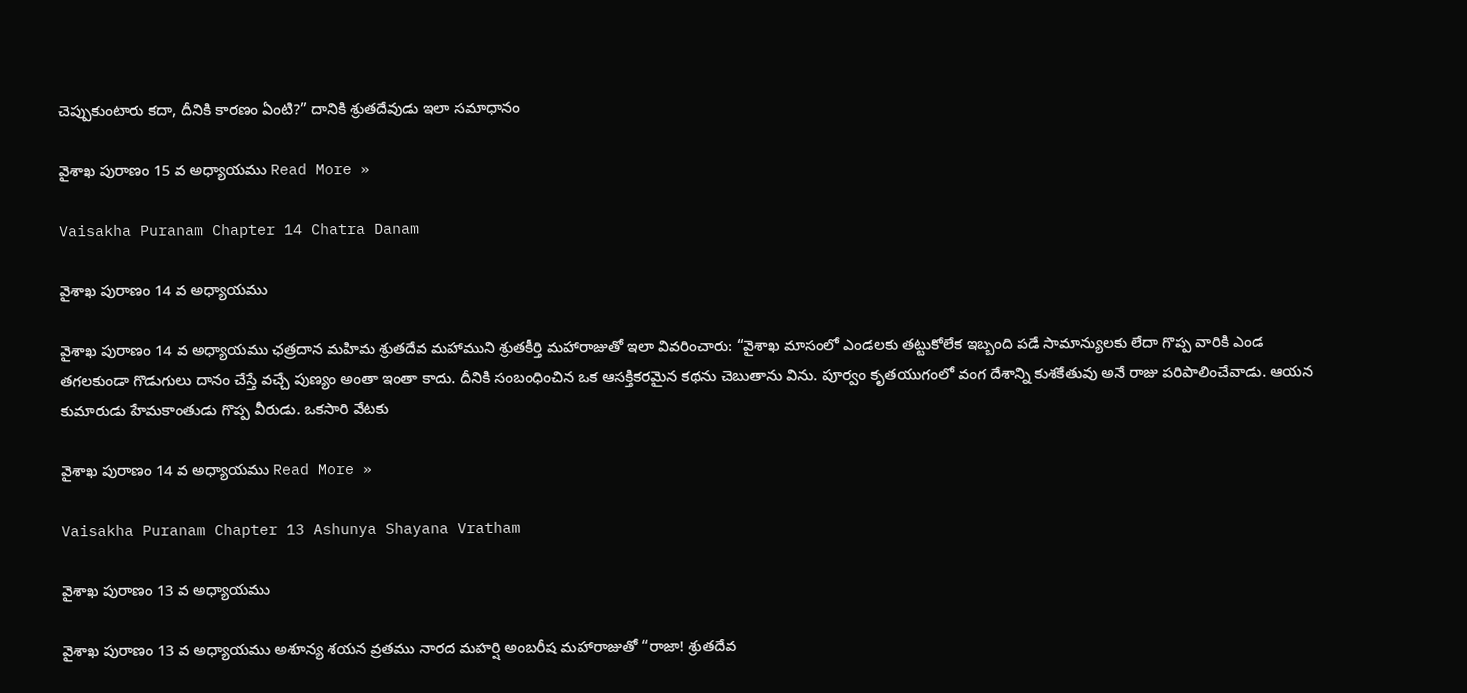చెప్పుకుంటారు కదా, దీనికి కారణం ఏంటి?” దానికి శ్రుతదేవుడు ఇలా సమాధానం

వైశాఖ పురాణం 15 వ అధ్యాయము Read More »

Vaisakha Puranam Chapter 14 Chatra Danam

వైశాఖ పురాణం 14 వ అధ్యాయము

వైశాఖ పురాణం 14 వ అధ్యాయము ఛత్రదాన మహిమ శ్రుతదేవ మహాముని శ్రుతకీర్తి మహారాజుతో ఇలా వివరించారు: “వైశాఖ మాసంలో ఎండలకు తట్టుకోలేక ఇబ్బంది పడే సామాన్యులకు లేదా గొప్ప వారికి ఎండ తగలకుండా గొడుగులు దానం చేస్తే వచ్చే పుణ్యం అంతా ఇంతా కాదు. దీనికి సంబంధించిన ఒక ఆసక్తికరమైన కథను చెబుతాను విను. పూర్వం కృతయుగంలో వంగ దేశాన్ని కుశకేతువు అనే రాజు పరిపాలించేవాడు. ఆయన కుమారుడు హేమకాంతుడు గొప్ప వీరుడు. ఒకసారి వేటకు

వైశాఖ పురాణం 14 వ అధ్యాయము Read More »

Vaisakha Puranam Chapter 13 Ashunya Shayana Vratham

వైశాఖ పురాణం 13 వ అధ్యాయము

వైశాఖ పురాణం 13 వ అధ్యాయము అశూన్య శయన వ్రతము నారద మహర్షి అంబరీష మహారాజుతో “రాజా! శ్రుతదేవ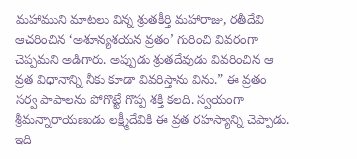మహాముని మాటలు విన్న శ్రుతకీర్తి మహారాజు, రతీదేవి ఆచరించిన ‘అశూన్యశయన వ్రతం’ గురించి వివరంగా చెప్పమని అడిగారు. అప్పుడు శ్రుతదేవుడు వివరించిన ఆ వ్రత విధానాన్ని నీకు కూడా వివరిస్తాను విను.” ఈ వ్రతం సర్వ పాపాలను పోగొట్టే గొప్ప శక్తి కలది. స్వయంగా శ్రీమన్నారాయణుడు లక్ష్మీదేవికి ఈ వ్రత రహస్యాన్ని చెప్పాడు. ఇది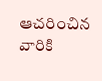ఆచరించిన వారికి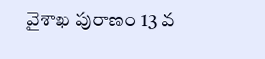వైశాఖ పురాణం 13 వ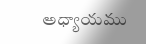అధ్యాయము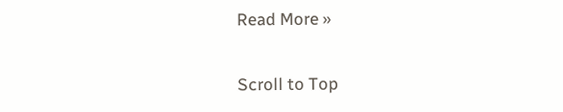Read More »

Scroll to Top